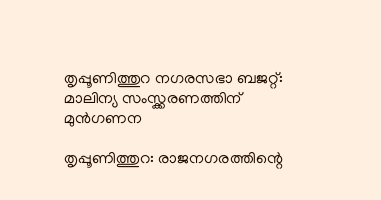തൃപ്പൂണിത്തുറ നഗരസഭാ ബജറ്റ്‌: മാലിന്യ സംസ്ക്കരണത്തിന്‌ മുന്‍ഗണന

തൃപ്പൂണിത്തുറ: രാജനഗരത്തിന്റെ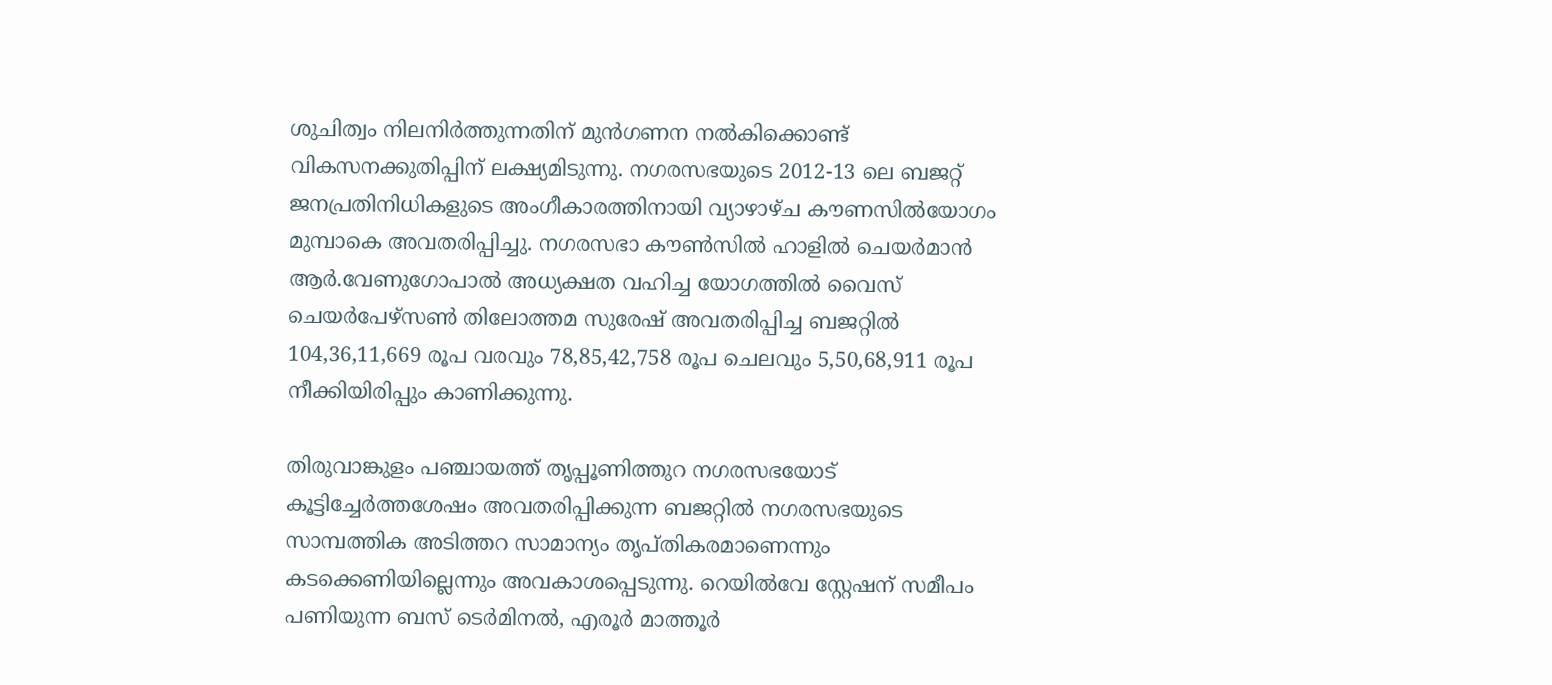ശുചിത്വം നിലനിര്‍ത്തുന്നതിന്‌ മുന്‍ഗണന നല്‍കിക്കൊണ്ട്‌ വികസനക്കുതിപ്പിന്‌ ലക്ഷ്യമിടുന്നു. നഗരസഭയുടെ 2012-13 ലെ ബജറ്റ്‌ ജനപ്രതിനിധികളുടെ അംഗീകാരത്തിനായി വ്യാഴാഴ്ച കൗണസില്‍യോഗം മുമ്പാകെ അവതരിപ്പിച്ചു. നഗരസഭാ കൗണ്‍സില്‍ ഹാളില്‍ ചെയര്‍മാന്‍ ആര്‍.വേണുഗോപാല്‍ അധ്യക്ഷത വഹിച്ച യോഗത്തില്‍ വൈസ്‌ ചെയര്‍പേഴ്സണ്‍ തിലോത്തമ സുരേഷ്‌ അവതരിപ്പിച്ച ബജറ്റില്‍ 104,36,11,669 രൂപ വരവും 78,85,42,758 രൂപ ചെലവും 5,50,68,911 രൂപ നീക്കിയിരിപ്പും കാണിക്കുന്നു.

തിരുവാങ്കുളം പഞ്ചായത്ത്‌ തൃപ്പൂണിത്തുറ നഗരസഭയോട്‌ കൂട്ടിച്ചേര്‍ത്തശേഷം അവതരിപ്പിക്കുന്ന ബജറ്റില്‍ നഗരസഭയുടെ സാമ്പത്തിക അടിത്തറ സാമാന്യം തൃപ്തികരമാണെന്നും കടക്കെണിയില്ലെന്നും അവകാശപ്പെടുന്നു. റെയില്‍വേ സ്റ്റേഷന്‌ സമീപം പണിയുന്ന ബസ്‌ ടെര്‍മിനല്‍, എരൂര്‍ മാത്തൂര്‍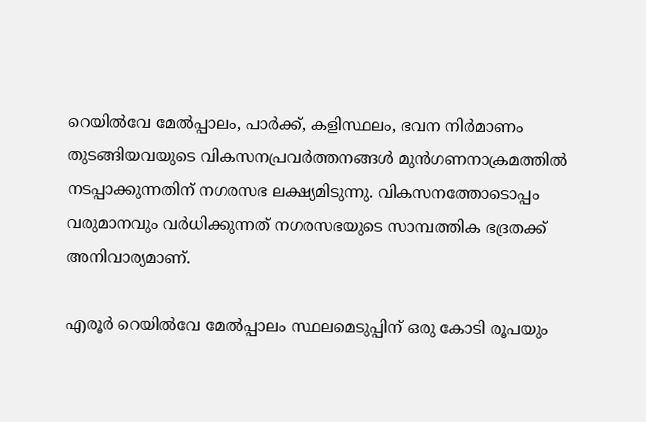റെയില്‍വേ മേല്‍പ്പാലം, പാര്‍ക്ക്‌, കളിസ്ഥലം, ഭവന നിര്‍മാണം തുടങ്ങിയവയുടെ വികസനപ്രവര്‍ത്തനങ്ങള്‍ മുന്‍ഗണനാക്രമത്തില്‍ നടപ്പാക്കുന്നതിന്‌ നഗരസഭ ലക്ഷ്യമിടുന്നു. വികസനത്തോടൊപ്പം വരുമാനവും വര്‍ധിക്കുന്നത്‌ നഗരസഭയുടെ സാമ്പത്തിക ഭദ്രതക്ക്‌ അനിവാര്യമാണ്‌.

എരൂര്‍ റെയില്‍വേ മേല്‍പ്പാലം സ്ഥലമെടുപ്പിന്‌ ഒരു കോടി രൂപയും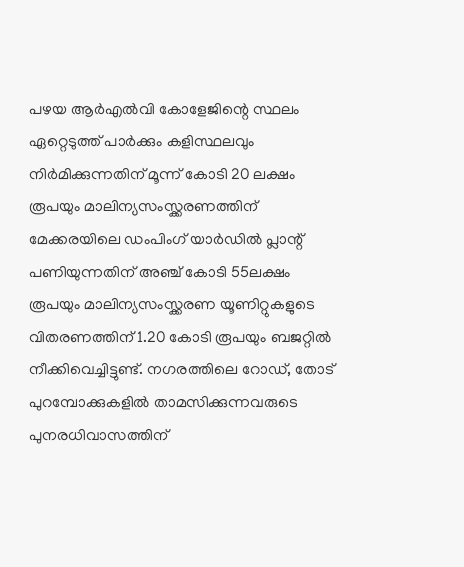പഴയ ആര്‍എല്‍വി കോളേജിന്റെ സ്ഥലം ഏറ്റെടുത്ത്‌ പാര്‍ക്കും കളിസ്ഥലവും നിര്‍മിക്കുന്നതിന്‌ മൂന്ന്‌ കോടി 20 ലക്ഷം രൂപയും മാലിന്യസംസ്ക്കരണത്തിന്‌ മേക്കരയിലെ ഡംപിംഗ്‌ യാര്‍ഡില്‍ പ്ലാന്റ്‌ പണിയുന്നതിന്‌ അഞ്ച്‌ കോടി 55ലക്ഷം രൂപയും മാലിന്യസംസ്ക്കരണ യൂണിറ്റുകളുടെ വിതരണത്തിന്‌ 1.20 കോടി രൂപയും ബജറ്റില്‍ നീക്കിവെച്ചിട്ടുണ്ട്‌. നഗരത്തിലെ റോഡ്‌, തോട്‌ പുറമ്പോക്കുകളില്‍ താമസിക്കുന്നവരുടെ പുനരധിവാസത്തിന്‌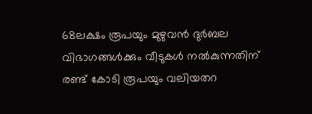68ലക്ഷം രൂപയും മുഴുവന്‍ ദുര്‍ബല വിഭാഗങ്ങള്‍ക്കും വീടുകള്‍ നല്‍കുന്നതിന്‌ രണ്ട്‌ കോടി രൂപയും വലിയതറ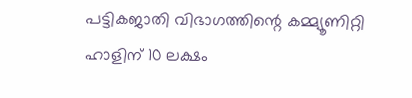പട്ടികജാതി വിഭാഗത്തിന്റെ കമ്മ്യൂണിറ്റി ഹാളിന്‌ 10 ലക്ഷം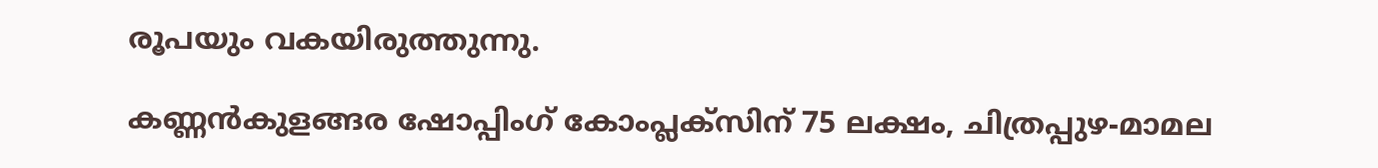രൂപയും വകയിരുത്തുന്നു.

കണ്ണന്‍കുളങ്ങര ഷോപ്പിംഗ്‌ കോംപ്ലക്സിന്‌ 75 ലക്ഷം, ചിത്രപ്പുഴ-മാമല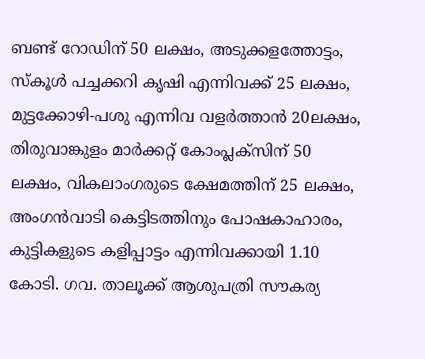ബണ്ട്‌ റോഡിന്‌ 50 ലക്ഷം, അടുക്കളത്തോട്ടം, സ്കൂള്‍ പച്ചക്കറി കൃഷി എന്നിവക്ക്‌ 25 ലക്ഷം, മുട്ടക്കോഴി-പശു എന്നിവ വളര്‍ത്താന്‍ 20ലക്ഷം, തിരുവാങ്കുളം മാര്‍ക്കറ്റ്‌ കോംപ്ലക്സിന്‌ 50 ലക്ഷം, വികലാംഗരുടെ ക്ഷേമത്തിന്‌ 25 ലക്ഷം, അംഗന്‍വാടി കെട്ടിടത്തിനും പോഷകാഹാരം, കുട്ടികളുടെ കളിപ്പാട്ടം എന്നിവക്കായി 1.10 കോടി. ഗവ. താലൂക്ക്‌ ആശുപത്രി സൗകര്യ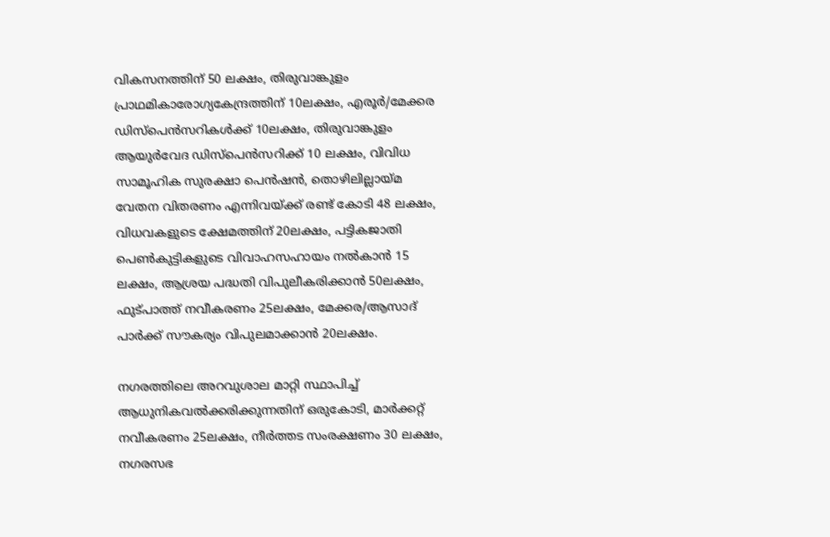വികസനത്തിന്‌ 50 ലക്ഷം, തിരുവാങ്കുളം പ്രാഥമികാരോഗ്യകേന്ദ്രത്തിന്‌ 10ലക്ഷം, എരൂര്‍/മേക്കര ഡിസ്പെന്‍സറികള്‍ക്ക്‌ 10ലക്ഷം, തിരുവാങ്കുളം ആയുര്‍വേദ ഡിസ്പെന്‍സറിക്ക്‌ 10 ലക്ഷം, വിവിധ സാമൂഹിക സുരക്ഷാ പെന്‍ഷന്‍, തൊഴിലില്ലായ്മ വേതന വിതരണം എന്നിവയ്ക്ക്‌ രണ്ട്‌ കോടി 48 ലക്ഷം, വിധവകളുടെ ക്ഷേമത്തിന്‌ 20ലക്ഷം, പട്ടികജാതി പെണ്‍കുട്ടികളുടെ വിവാഹസഹായം നല്‍കാന്‍ 15 ലക്ഷം, ആശ്രയ പദ്ധതി വിപുലീകരിക്കാന്‍ 50ലക്ഷം, ഫുട്പാത്ത്‌ നവീകരണം 25ലക്ഷം, മേക്കര/ആസാദ്‌ പാര്‍ക്ക്‌ സൗകര്യം വിപുലമാക്കാന്‍ 20ലക്ഷം.

നഗരത്തിലെ അറവുശാല മാറ്റി സ്ഥാപിച്ച്‌ ആധുനികവല്‍ക്കരിക്കുന്നതിന്‌ ഒരുകോടി, മാര്‍ക്കറ്റ്‌ നവീകരണം 25ലക്ഷം, നീര്‍ത്തട സംരക്ഷണം 30 ലക്ഷം, നഗരസഭ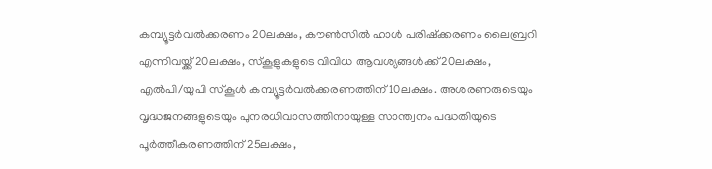കമ്പ്യൂട്ടര്‍വല്‍ക്കരണം 20ലക്ഷം, കൗണ്‍സില്‍ ഹാള്‍ പരിഷ്ക്കരണം ലൈബ്രറി എന്നിവയ്ക്ക്‌ 20ലക്ഷം, സ്കൂളുകളുടെ വിവിധ ആവശ്യങ്ങള്‍ക്ക്‌ 20ലക്ഷം, എല്‍പി/യുപി സ്കൂള്‍ കമ്പ്യൂട്ടര്‍വല്‍ക്കരണത്തിന്‌ 10ലക്ഷം. അശരണരുടെയും വൃദ്ധജനങ്ങളുടെയും പുനരധിവാസത്തിനായുള്ള സാന്ത്വനം പദ്ധതിയുടെ പൂര്‍ത്തീകരണത്തിന്‌ 25ലക്ഷം,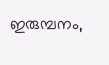ഇരുമ്പനം,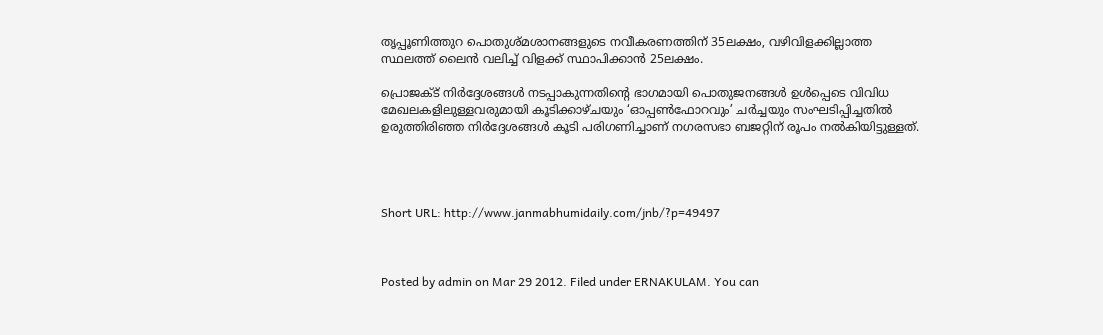തൃപ്പൂണിത്തുറ പൊതുശ്മശാനങ്ങളുടെ നവീകരണത്തിന്‌ 35ലക്ഷം, വഴിവിളക്കില്ലാത്ത സ്ഥലത്ത്‌ ലൈന്‍ വലിച്ച്‌ വിളക്ക്‌ സ്ഥാപിക്കാന്‍ 25ലക്ഷം.

പ്രൊജക്ട്‌ നിര്‍ദ്ദേശങ്ങള്‍ നടപ്പാകുന്നതിന്റെ ഭാഗമായി പൊതുജനങ്ങള്‍ ഉള്‍പ്പെടെ വിവിധ മേഖലകളിലുള്ളവരുമായി കൂടിക്കാഴ്ചയും ‘ഓപ്പണ്‍ഫോറവും’ ചര്‍ച്ചയും സംഘടിപ്പിച്ചതില്‍ ഉരുത്തിരിഞ്ഞ നിര്‍ദ്ദേശങ്ങള്‍ കൂടി പരിഗണിച്ചാണ്‌ നഗരസഭാ ബജറ്റിന്‌ രൂപം നല്‍കിയിട്ടുള്ളത്‌.




Short URL: http://www.janmabhumidaily.com/jnb/?p=49497



Posted by admin on Mar 29 2012. Filed under ERNAKULAM. You can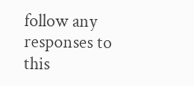follow any responses to this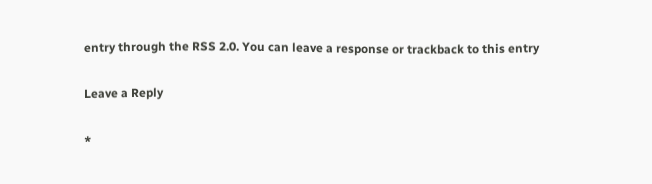entry through the RSS 2.0. You can leave a response or trackback to this entry

Leave a Reply

*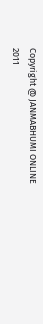Copyright @ JANMABHUMI ONLINE 2011